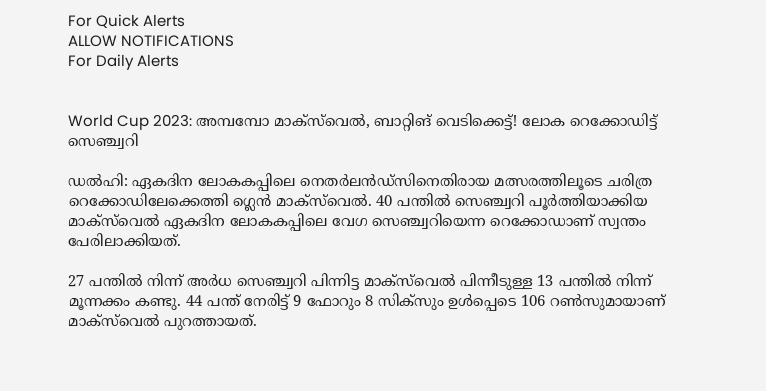For Quick Alerts
ALLOW NOTIFICATIONS
For Daily Alerts


World Cup 2023: അമ്പമ്പോ മാക്‌സ്‌വെല്‍, ബാറ്റിങ് വെടിക്കെട്ട്! ലോക റെക്കോഡിട്ട് സെഞ്ച്വറി

ഡല്‍ഹി: ഏകദിന ലോകകപ്പിലെ നെതര്‍ലന്‍ഡ്‌സിനെതിരായ മത്സരത്തിലൂടെ ചരിത്ര റെക്കോഡിലേക്കെത്തി ഗ്ലെന്‍ മാക്‌സ്‌വെല്‍. 40 പന്തില്‍ സെഞ്ച്വറി പൂര്‍ത്തിയാക്കിയ മാക്‌സ്‌വെല്‍ ഏകദിന ലോകകപ്പിലെ വേഗ സെഞ്ച്വറിയെന്ന റെക്കോഡാണ് സ്വന്തം പേരിലാക്കിയത്.

27 പന്തില്‍ നിന്ന് അര്‍ധ സെഞ്ച്വറി പിന്നിട്ട മാക്‌സ്‌വെല്‍ പിന്നീടുള്ള 13 പന്തില്‍ നിന്ന് മൂന്നക്കം കണ്ടു. 44 പന്ത് നേരിട്ട് 9 ഫോറും 8 സിക്‌സും ഉള്‍പ്പെടെ 106 റണ്‍സുമായാണ് മാക്‌സ്‌വെല്‍ പുറത്തായത്.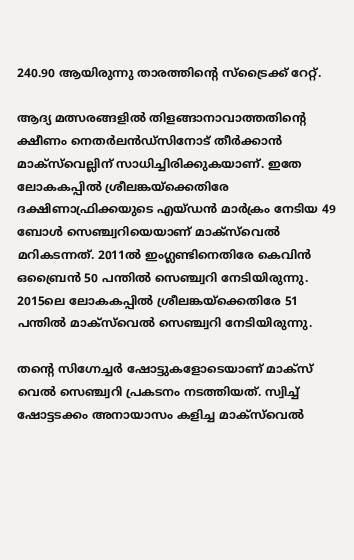240.90 ആയിരുന്നു താരത്തിന്റെ സ്‌ട്രൈക്ക് റേറ്റ്.

ആദ്യ മത്സരങ്ങളില്‍ തിളങ്ങാനാവാത്തതിന്റെ ക്ഷീണം നെതര്‍ലന്‍ഡ്‌സിനോട് തീര്‍ക്കാന്‍ മാക്‌സ്‌വെല്ലിന് സാധിച്ചിരിക്കുകയാണ്. ഇതേ ലോകകപ്പില്‍ ശ്രീലങ്കയ്‌ക്കെതിരേ ദക്ഷിണാഫ്രിക്കയുടെ എയ്ഡന്‍ മാര്‍ക്രം നേടിയ 49 ബോള്‍ സെഞ്ച്വറിയെയാണ് മാക്‌സ്‌വെല്‍ മറികടന്നത്. 2011ല്‍ ഇംഗ്ലണ്ടിനെതിരേ കെവിന്‍ ഒബ്രൈന്‍ 50 പന്തില്‍ സെഞ്ച്വറി നേടിയിരുന്നു. 2015ലെ ലോകകപ്പില്‍ ശ്രീലങ്കയ്‌ക്കെതിരേ 51 പന്തില്‍ മാക്‌സ്‌വെല്‍ സെഞ്ച്വറി നേടിയിരുന്നു.

തന്റെ സിഗ്നേച്ചര്‍ ഷോട്ടുകളോടെയാണ് മാക്‌സ് വെല്‍ സെഞ്ച്വറി പ്രകടനം നടത്തിയത്. സ്വിച്ച് ഷോട്ടടക്കം അനായാസം കളിച്ച മാക്‌സ്‌വെല്‍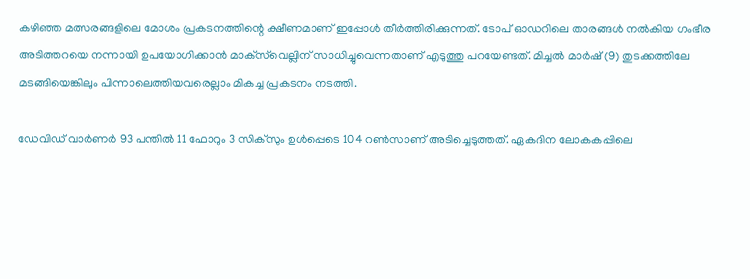കഴിഞ്ഞ മത്സരങ്ങളിലെ മോശം പ്രകടനത്തിന്റെ ക്ഷീണമാണ് ഇപ്പോള്‍ തീര്‍ത്തിരിക്കുന്നത്. ടോപ് ഓഡറിലെ താരങ്ങള്‍ നല്‍കിയ ഗംഭീര അടിത്തറയെ നന്നായി ഉപയോഗിക്കാന്‍ മാക്‌സ്‌വെല്ലിന് സാധിച്ചുവെന്നതാണ് എടുത്തു പറയേണ്ടത്. മിച്ചല്‍ മാര്‍ഷ് (9) തുടക്കത്തിലേ മടങ്ങിയെങ്കിലും പിന്നാലെത്തിയവരെല്ലാം മികച്ച പ്രകടനം നടത്തി.

ഡേവിഡ് വാര്‍ണര്‍ 93 പന്തില്‍ 11 ഫോറും 3 സിക്‌സും ഉള്‍പ്പെടെ 104 റണ്‍സാണ് അടിച്ചെടുത്തത്. ഏകദിന ലോകകപ്പിലെ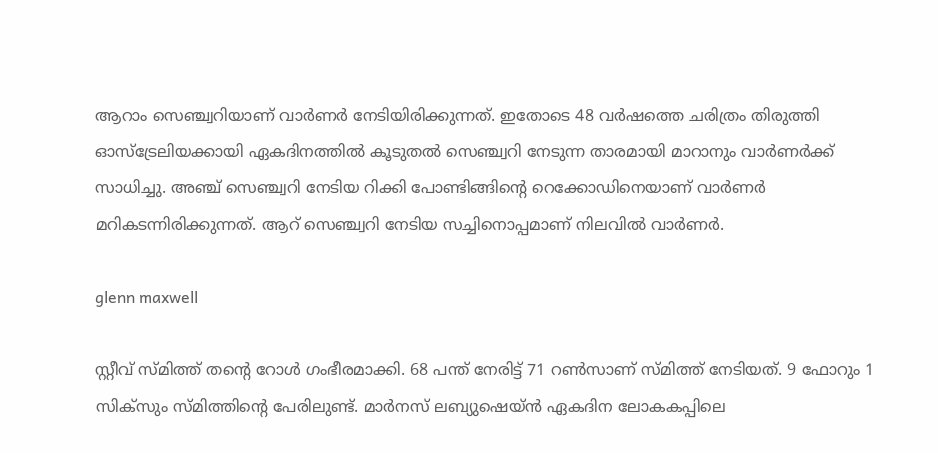ആറാം സെഞ്ച്വറിയാണ് വാര്‍ണര്‍ നേടിയിരിക്കുന്നത്. ഇതോടെ 48 വര്‍ഷത്തെ ചരിത്രം തിരുത്തി ഓസ്‌ട്രേലിയക്കായി ഏകദിനത്തില്‍ കൂടുതല്‍ സെഞ്ച്വറി നേടുന്ന താരമായി മാറാനും വാര്‍ണര്‍ക്ക് സാധിച്ചു. അഞ്ച് സെഞ്ച്വറി നേടിയ റിക്കി പോണ്ടിങ്ങിന്റെ റെക്കോഡിനെയാണ് വാര്‍ണര്‍ മറികടന്നിരിക്കുന്നത്. ആറ് സെഞ്ച്വറി നേടിയ സച്ചിനൊപ്പമാണ് നിലവില്‍ വാര്‍ണര്‍.

glenn maxwell

സ്റ്റീവ് സ്മിത്ത് തന്റെ റോള്‍ ഗംഭീരമാക്കി. 68 പന്ത് നേരിട്ട് 71 റണ്‍സാണ് സ്മിത്ത് നേടിയത്. 9 ഫോറും 1 സിക്‌സും സ്മിത്തിന്റെ പേരിലുണ്ട്. മാര്‍നസ് ലബ്യുഷെയ്ന്‍ ഏകദിന ലോകകപ്പിലെ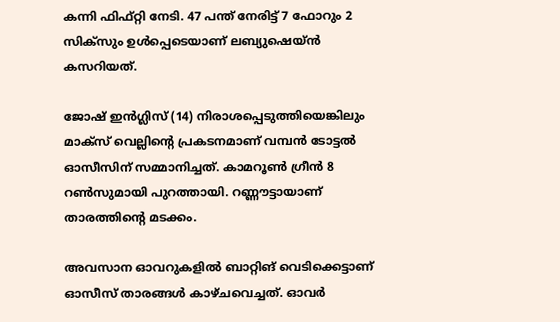കന്നി ഫിഫ്റ്റി നേടി. 47 പന്ത് നേരിട്ട് 7 ഫോറും 2 സിക്‌സും ഉള്‍പ്പെടെയാണ് ലബ്യുഷെയ്ന്‍ കസറിയത്.

ജോഷ് ഇന്‍ഗ്ലിസ് (14) നിരാശപ്പെടുത്തിയെങ്കിലും മാക്‌സ് വെല്ലിന്റെ പ്രകടനമാണ് വമ്പന്‍ ടോട്ടല്‍ ഓസീസിന് സമ്മാനിച്ചത്. കാമറൂണ്‍ ഗ്രീന്‍ 8 റണ്‍സുമായി പുറത്തായി. റണ്ണൗട്ടായാണ് താരത്തിന്റെ മടക്കം.

അവസാന ഓവറുകളില്‍ ബാറ്റിങ് വെടിക്കെട്ടാണ് ഓസീസ് താരങ്ങള്‍ കാഴ്ചവെച്ചത്. ഓവര്‍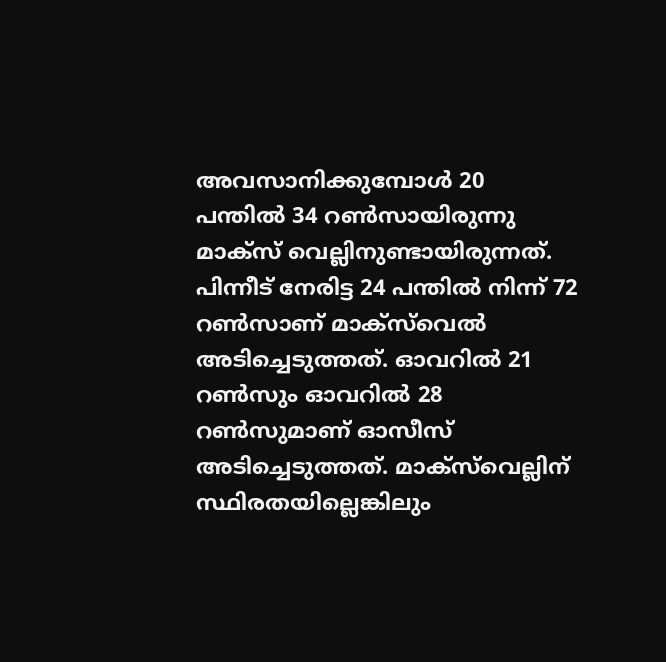അവസാനിക്കുമ്പോള്‍ 20 പന്തില്‍ 34 റണ്‍സായിരുന്നു മാക്‌സ് വെല്ലിനുണ്ടായിരുന്നത്. പിന്നീട് നേരിട്ട 24 പന്തില്‍ നിന്ന് 72 റണ്‍സാണ് മാക്‌സ്‌വെല്‍ അടിച്ചെടുത്തത്. ഓവറില്‍ 21 റണ്‍സും ഓവറില്‍ 28 റണ്‍സുമാണ് ഓസീസ് അടിച്ചെടുത്തത്. മാക്‌സ്‌വെല്ലിന് സ്ഥിരതയില്ലെങ്കിലും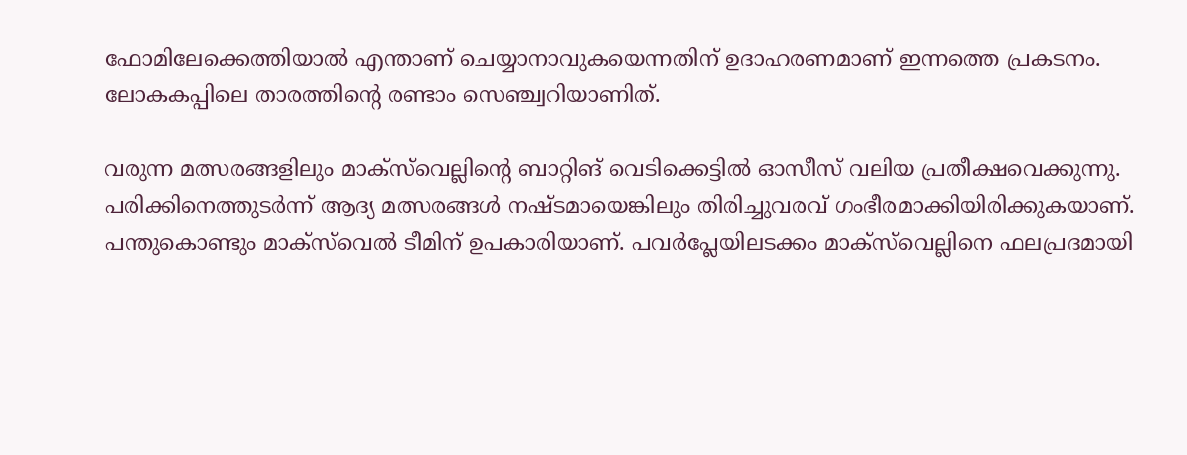ഫോമിലേക്കെത്തിയാല്‍ എന്താണ് ചെയ്യാനാവുകയെന്നതിന് ഉദാഹരണമാണ് ഇന്നത്തെ പ്രകടനം. ലോകകപ്പിലെ താരത്തിന്റെ രണ്ടാം സെഞ്ച്വറിയാണിത്.

വരുന്ന മത്സരങ്ങളിലും മാക്‌സ്‌വെല്ലിന്റെ ബാറ്റിങ് വെടിക്കെട്ടില്‍ ഓസീസ് വലിയ പ്രതീക്ഷവെക്കുന്നു. പരിക്കിനെത്തുടര്‍ന്ന് ആദ്യ മത്സരങ്ങള്‍ നഷ്ടമായെങ്കിലും തിരിച്ചുവരവ് ഗംഭീരമാക്കിയിരിക്കുകയാണ്. പന്തുകൊണ്ടും മാക്‌സ്‌വെല്‍ ടീമിന് ഉപകാരിയാണ്. പവര്‍പ്ലേയിലടക്കം മാക്‌സ്‌വെല്ലിനെ ഫലപ്രദമായി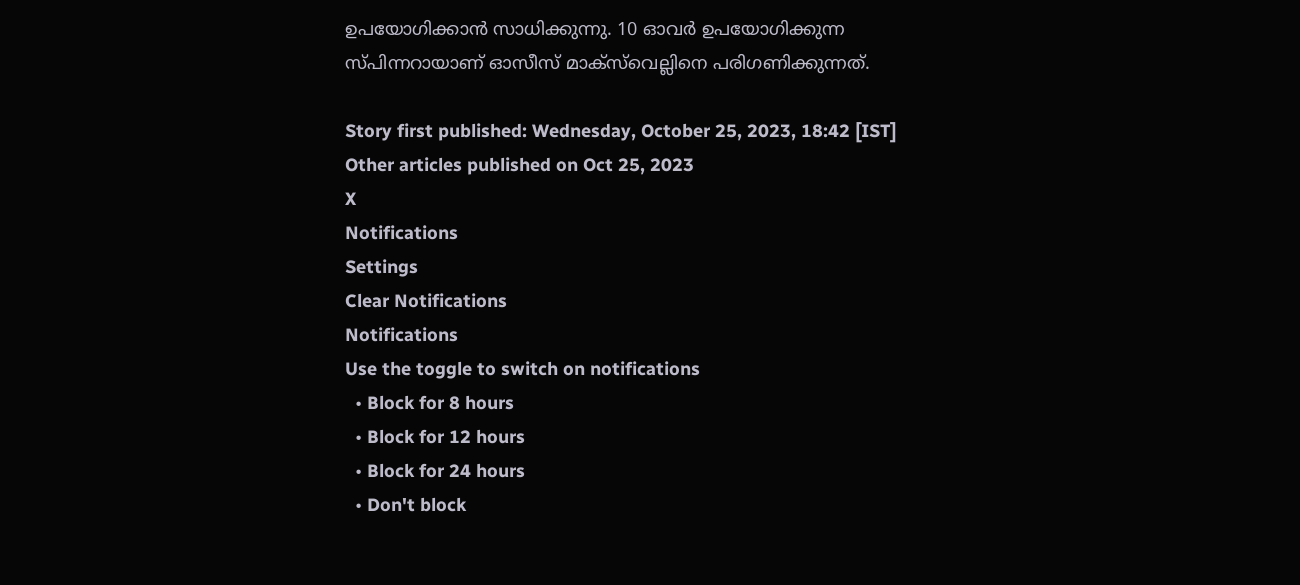ഉപയോഗിക്കാന്‍ സാധിക്കുന്നു. 10 ഓവര്‍ ഉപയോഗിക്കുന്ന സ്പിന്നറായാണ് ഓസീസ് മാക്‌സ്‌വെല്ലിനെ പരിഗണിക്കുന്നത്.

Story first published: Wednesday, October 25, 2023, 18:42 [IST]
Other articles published on Oct 25, 2023
X
Notifications
Settings
Clear Notifications
Notifications
Use the toggle to switch on notifications
  • Block for 8 hours
  • Block for 12 hours
  • Block for 24 hours
  • Don't block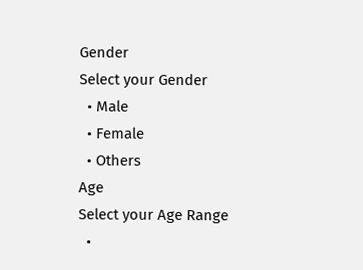Gender
Select your Gender
  • Male
  • Female
  • Others
Age
Select your Age Range
  •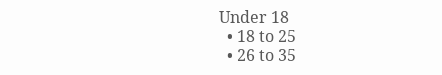Under 18
  • 18 to 25
  • 26 to 35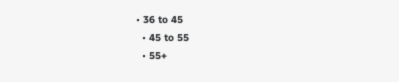• 36 to 45
  • 45 to 55
  • 55+